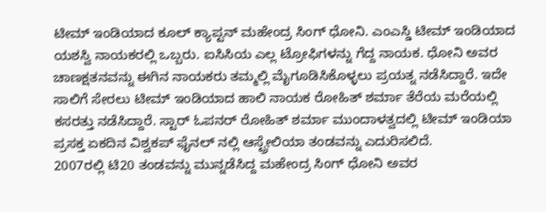ಟೀಮ್ ಇಂಡಿಯಾದ ಕೂಲ್ ಕ್ಯಾಪ್ಟನ್ ಮಹೇಂದ್ರ ಸಿಂಗ್ ಧೋನಿ. ಎಂಎಸ್ಡಿ ಟೀಮ್ ಇಂಡಿಯಾದ ಯಶಸ್ವಿ ನಾಯಕರಲ್ಲಿ ಒಬ್ಬರು. ಐಸಿಸಿಯ ಎಲ್ಲ ಟ್ರೋಫಿಗಳನ್ನು ಗೆದ್ದ ನಾಯಕ. ಧೋನಿ ಅವರ ಚಾಣಕ್ಷತನವನ್ನು ಈಗಿನ ನಾಯಕರು ತಮ್ಮಲ್ಲಿ ಮೈಗೂಡಿಸಿಕೊಳ್ಳಲು ಪ್ರಯತ್ನ ನಡೆಸಿದ್ದಾರೆ. ಇದೇ ಸಾಲಿಗೆ ಸೇರಲು ಟೀಮ್ ಇಂಡಿಯಾದ ಹಾಲಿ ನಾಯಕ ರೋಹಿತ್ ಶರ್ಮಾ ತೆರೆಯ ಮರೆಯಲ್ಲಿ ಕಸರತ್ತು ನಡೆಸಿದ್ದಾರೆ. ಸ್ಟಾರ್ ಓಪನರ್ ರೋಹಿತ್ ಶರ್ಮಾ ಮುಂದಾಳತ್ವದಲ್ಲಿ ಟೀಮ್ ಇಂಡಿಯಾ ಪ್ರಸಕ್ತ ಏಕದಿನ ವಿಶ್ವಕಪ್ ಫೈನಲ್ ನಲ್ಲಿ ಆಸ್ಟ್ರೇಲಿಯಾ ತಂಡವನ್ನು ಎದುರಿಸಲಿದೆ.
2007ರಲ್ಲಿ ಟಿ20 ತಂಡವನ್ನು ಮುನ್ನಡೆಸಿದ್ದ ಮಹೇಂದ್ರ ಸಿಂಗ್ ಧೋನಿ ಅವರ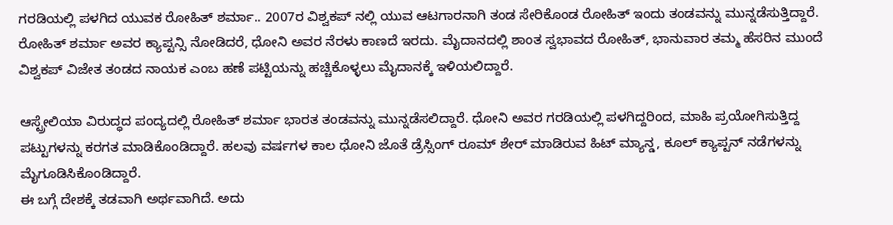ಗರಡಿಯಲ್ಲಿ ಪಳಗಿದ ಯುವಕ ರೋಹಿತ್ ಶರ್ಮಾ.. 2007ರ ವಿಶ್ವಕಪ್ ನಲ್ಲಿ ಯುವ ಆಟಗಾರನಾಗಿ ತಂಡ ಸೇರಿಕೊಂಡ ರೋಹಿತ್ ಇಂದು ತಂಡವನ್ನು ಮುನ್ನಡೆಸುತ್ತಿದ್ದಾರೆ. ರೋಹಿತ್ ಶರ್ಮಾ ಅವರ ಕ್ಯಾಪ್ಟನ್ಸಿ ನೋಡಿದರೆ, ಧೋನಿ ಅವರ ನೆರಳು ಕಾಣದೆ ಇರದು. ಮೈದಾನದಲ್ಲಿ ಶಾಂತ ಸ್ವಭಾವದ ರೋಹಿತ್, ಭಾನುವಾರ ತಮ್ಮ ಹೆಸರಿನ ಮುಂದೆ ವಿಶ್ವಕಪ್ ವಿಜೇತ ತಂಡದ ನಾಯಕ ಎಂಬ ಹಣೆ ಪಟ್ಟಿಯನ್ನು ಹಚ್ಚಿಕೊಳ್ಳಲು ಮೈದಾನಕ್ಕೆ ಇಳಿಯಲಿದ್ದಾರೆ.

ಆಸ್ಟ್ರೇಲಿಯಾ ವಿರುದ್ಧದ ಪಂದ್ಯದಲ್ಲಿ ರೋಹಿತ್ ಶರ್ಮಾ ಭಾರತ ತಂಡವನ್ನು ಮುನ್ನಡೆಸಲಿದ್ದಾರೆ. ಧೋನಿ ಅವರ ಗರಡಿಯಲ್ಲಿ ಪಳಗಿದ್ದರಿಂದ, ಮಾಹಿ ಪ್ರಯೋಗಿಸುತ್ತಿದ್ದ ಪಟ್ಟುಗಳನ್ನು ಕರಗತ ಮಾಡಿಕೊಂಡಿದ್ದಾರೆ. ಹಲವು ವರ್ಷಗಳ ಕಾಲ ಧೋನಿ ಜೊತೆ ಡ್ರೆಸ್ಸಿಂಗ್ ರೂಮ್ ಶೇರ್ ಮಾಡಿರುವ ಹಿಟ್ ಮ್ಯಾನ್ಡ, ಕೂಲ್ ಕ್ಯಾಪ್ಟನ್ ನಡೆಗಳನ್ನು ಮೈಗೂಡಿಸಿಕೊಂಡಿದ್ದಾರೆ.
ಈ ಬಗ್ಗೆ ದೇಶಕ್ಕೆ ತಡವಾಗಿ ಅರ್ಥವಾಗಿದೆ. ಅದು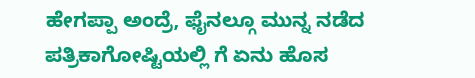ಹೇಗಪ್ಪಾ ಅಂದ್ರೆ, ಫೈನಲ್ಗೂ ಮುನ್ನ ನಡೆದ ಪತ್ರಿಕಾಗೋಷ್ಟಿಯಲ್ಲಿ ಗೆ ಏನು ಹೊಸ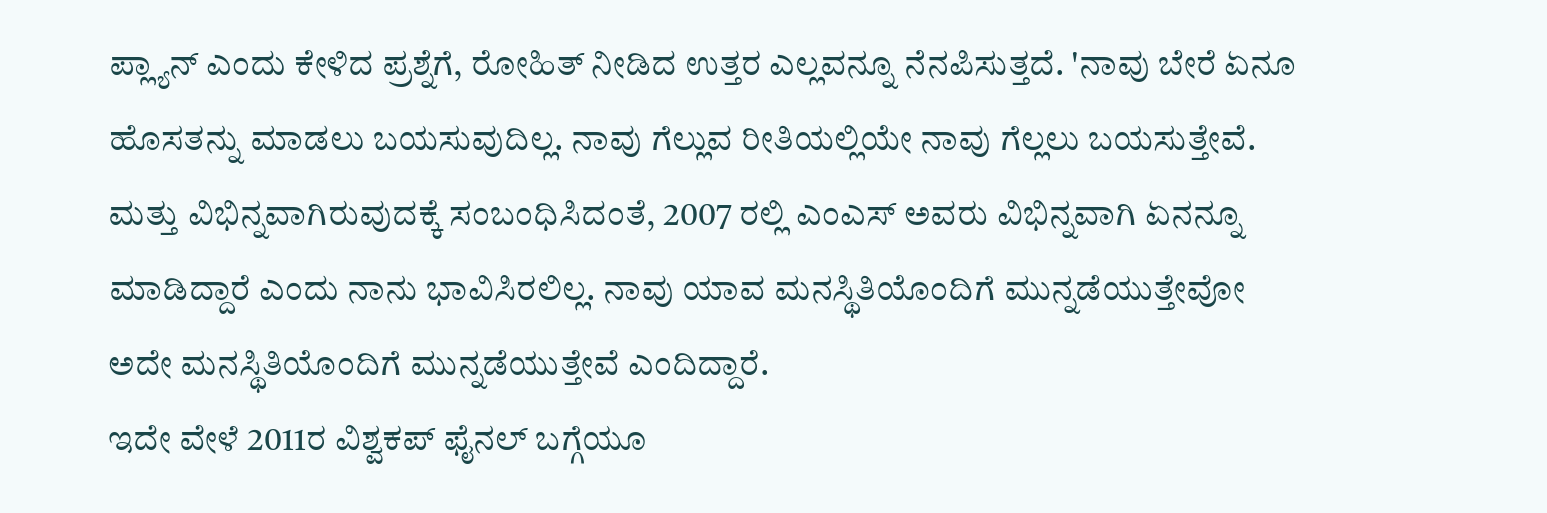ಪ್ಲ್ಯಾನ್ ಎಂದು ಕೇಳಿದ ಪ್ರಶ್ನೆಗೆ, ರೋಹಿತ್ ನೀಡಿದ ಉತ್ತರ ಎಲ್ಲವನ್ನೂ ನೆನಪಿಸುತ್ತದೆ. 'ನಾವು ಬೇರೆ ಏನೂ ಹೊಸತನ್ನು ಮಾಡಲು ಬಯಸುವುದಿಲ್ಲ. ನಾವು ಗೆಲ್ಲುವ ರೀತಿಯಲ್ಲಿಯೇ ನಾವು ಗೆಲ್ಲಲು ಬಯಸುತ್ತೇವೆ. ಮತ್ತು ವಿಭಿನ್ನವಾಗಿರುವುದಕ್ಕೆ ಸಂಬಂಧಿಸಿದಂತೆ, 2007 ರಲ್ಲಿ ಎಂಎಸ್ ಅವರು ವಿಭಿನ್ನವಾಗಿ ಏನನ್ನೂ ಮಾಡಿದ್ದಾರೆ ಎಂದು ನಾನು ಭಾವಿಸಿರಲಿಲ್ಲ. ನಾವು ಯಾವ ಮನಸ್ಥಿತಿಯೊಂದಿಗೆ ಮುನ್ನಡೆಯುತ್ತೇವೋ ಅದೇ ಮನಸ್ಥಿತಿಯೊಂದಿಗೆ ಮುನ್ನಡೆಯುತ್ತೇವೆ ಎಂದಿದ್ದಾರೆ.
ಇದೇ ವೇಳೆ 2011ರ ವಿಶ್ವಕಪ್ ಫೈನಲ್ ಬಗ್ಗೆಯೂ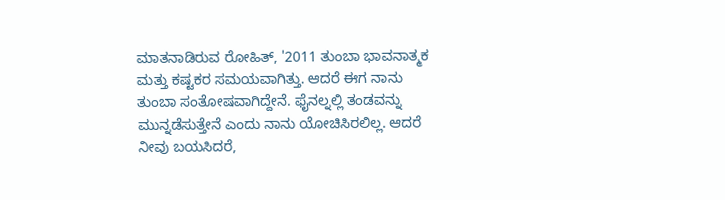ಮಾತನಾಡಿರುವ ರೋಹಿತ್, '2011 ತುಂಬಾ ಭಾವನಾತ್ಮಕ ಮತ್ತು ಕಷ್ಟಕರ ಸಮಯವಾಗಿತ್ತು. ಆದರೆ ಈಗ ನಾನು ತುಂಬಾ ಸಂತೋಷವಾಗಿದ್ದೇನೆ. ಫೈನಲ್ನಲ್ಲಿ ತಂಡವನ್ನು ಮುನ್ನಡೆಸುತ್ತೇನೆ ಎಂದು ನಾನು ಯೋಚಿಸಿರಲಿಲ್ಲ. ಆದರೆ ನೀವು ಬಯಸಿದರೆ,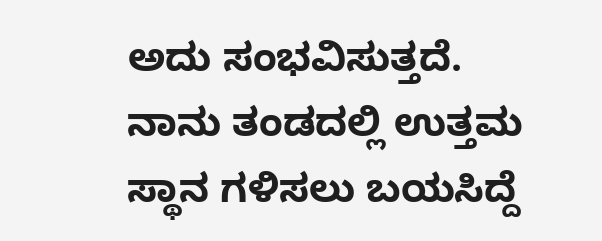ಅದು ಸಂಭವಿಸುತ್ತದೆ. ನಾನು ತಂಡದಲ್ಲಿ ಉತ್ತಮ ಸ್ಥಾನ ಗಳಿಸಲು ಬಯಸಿದ್ದೆ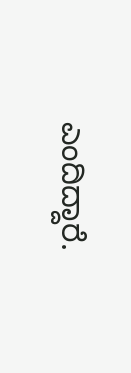ಎಂದಿದ್ದಾರೆ.